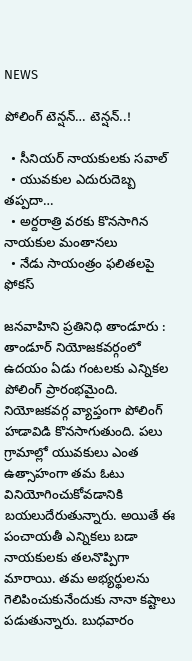NEWS

పోలింగ్ టెన్షన్… టెన్షన్..!

  • సీనియర్ నాయకులకు సవాల్
  • యువకుల ఎదురుదెబ్బ తప్పదా…
  • అర్దరాత్రి వరకు కొనసాగిన నాయకుల మంతానలు
  • నేడు సాయంత్రం ఫలితలపై ఫోకస్

జనవాహిని ప్రతినిధి తాండూరు : తాండూర్ నియోజకవర్గంలో ఉదయం ఏడు గంటలకు ఎన్నికల పోలింగ్ ప్రారంభమైంది. నియోజకవర్గ వ్యాప్తంగా పోలింగ్ హడావిడి కొనసాగుతుంది. పలు గ్రామాల్లో యువకులు ఎంత ఉత్సాహంగా తమ ఓటు వినియోగించుకోవడానికి బయలుదేరుతున్నారు. అయితే ఈ పంచాయతీ ఎన్నికలు బడా నాయకులకు తలనొప్పిగా మారాయి. తమ అభ్యర్థులను గెలిపించుకునేందుకు నానా కష్టాలు పడుతున్నారు. బుధవారం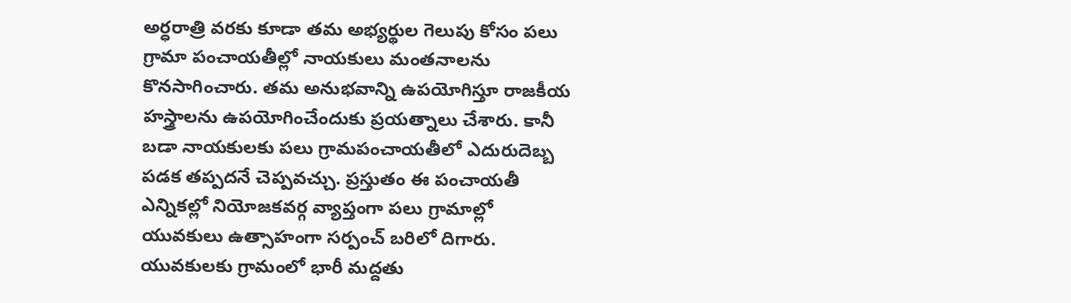అర్ధరాత్రి వరకు కూడా తమ అభ్యర్థుల గెలుపు కోసం పలు గ్రామా పంచాయతీల్లో నాయకులు మంతనాలను కొనసాగించారు. తమ అనుభవాన్ని ఉపయోగిస్తూ రాజకీయ హస్త్రాలను ఉపయోగించేందుకు ప్రయత్నాలు చేశారు. కానీ బడా నాయకులకు పలు గ్రామపంచాయతీలో ఎదురుదెబ్బ పడక తప్పదనే చెప్పవచ్చు. ప్రస్తుతం ఈ పంచాయతీ ఎన్నికల్లో నియోజకవర్గ వ్యాప్తంగా పలు గ్రామాల్లో యువకులు ఉత్సాహంగా సర్పంచ్ బరిలో దిగారు. యువకులకు గ్రామంలో భారీ మద్దతు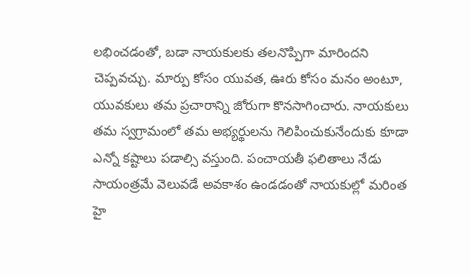లభించడంతో, బడా నాయకులకు తలనొప్పిగా మారిందని చెప్పవచ్చు. మార్పు కోసం యువత, ఊరు కోసం మనం అంటూ, యువకులు తమ ప్రచారాన్ని జోరుగా కొనసాగించారు. నాయకులు తమ స్వగ్రామంలో తమ అభ్యర్థులను గెలిపించుకునేందుకు కూడా ఎన్నో కష్టాలు పడాల్సి వస్తుంది. పంచాయతీ ఫలితాలు నేడు సాయంత్రమే వెలువడే అవకాశం ఉండడంతో నాయకుల్లో మరింత హై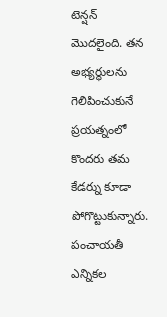టెన్షన్ మొదలైంది. తన అభ్యర్థులను గెలిపించుకునే ప్రయత్నంలో కొందరు తమ కేడర్ను కూడా పోగొట్టుకున్నారు. పంచాయతీ ఎన్నికల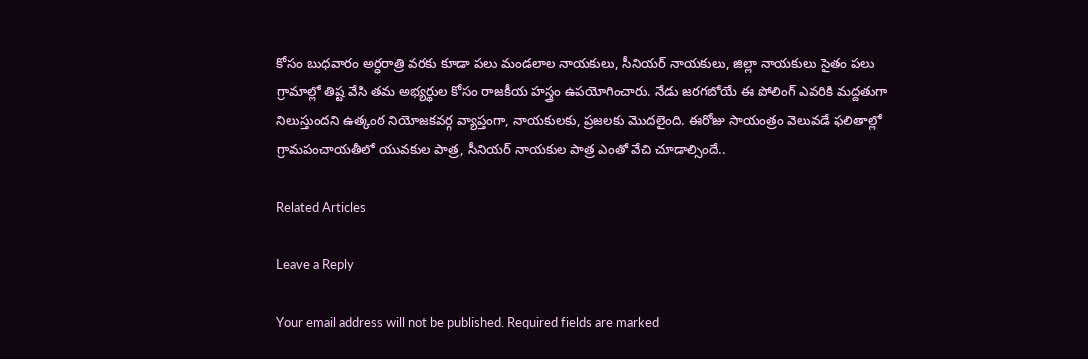కోసం బుధవారం అర్ధరాత్రి వరకు కూడా పలు మండలాల నాయకులు, సీనియర్ నాయకులు, జిల్లా నాయకులు సైతం పలు గ్రామాల్లో తిష్ట వేసి తమ అభ్యర్థుల కోసం రాజకీయ హస్త్రం ఉపయోగించారు. నేడు జరగబోయే ఈ పోలింగ్ ఎవరికి మద్దతుగా నిలుస్తుందని ఉత్కంఠ నియోజకవర్గ వ్యాప్తంగా, నాయకులకు, ప్రజలకు మొదలైంది. ఈరోజు సాయంత్రం వెలువడే ఫలితాల్లో గ్రామపంచాయతీలో యువకుల పాత్ర, సీనియర్ నాయకుల పాత్ర ఎంతో వేచి చూడాల్సిందే..

Related Articles

Leave a Reply

Your email address will not be published. Required fields are marked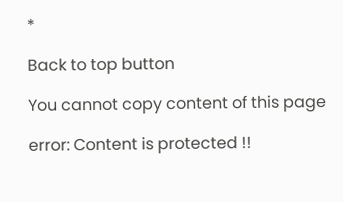*

Back to top button

You cannot copy content of this page

error: Content is protected !!